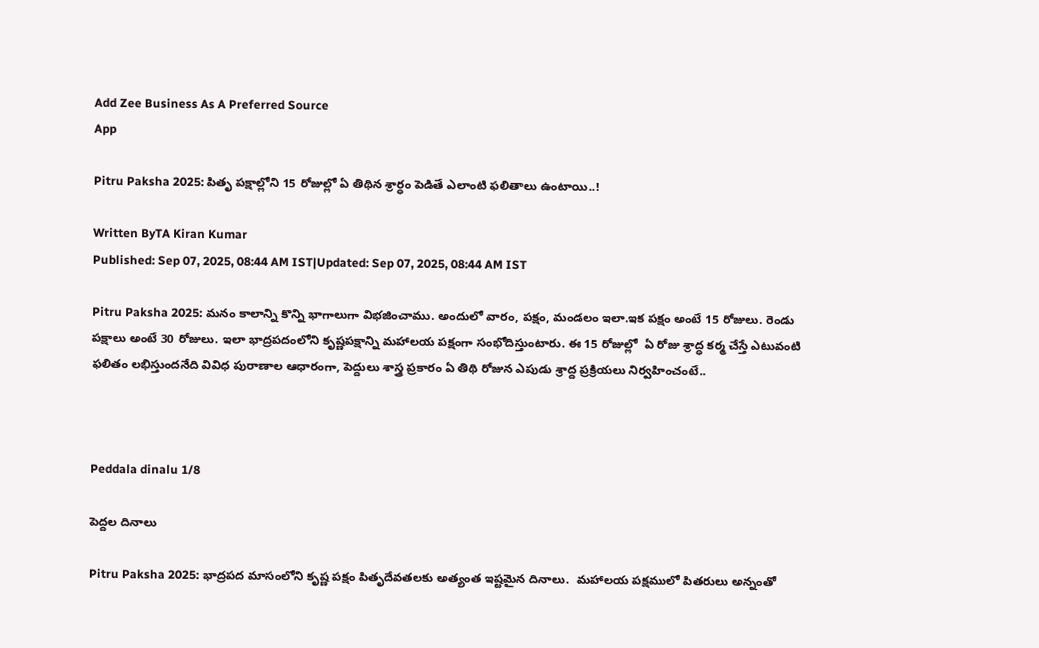Add Zee Business As A Preferred Source
App

Pitru Paksha 2025: పితృ పక్షాల్లోని 15 రోజుల్లో ఏ తిథిన శ్రార్ధం పెడితే ఎలాంటి ఫలితాలు ఉంటాయి..!

Written ByTA Kiran Kumar
Published: Sep 07, 2025, 08:44 AM IST|Updated: Sep 07, 2025, 08:44 AM IST

Pitru Paksha 2025: మనం కాలాన్ని కొన్ని భాగాలుగా విభజించాము. అందులో వారం, పక్షం, మండలం ఇలా.ఇక పక్షం అంటే 15 రోజులు. రెండు పక్షాలు అంటే 30 రోజులు. ఇలా భాద్రపదంలోని కృష్ణపక్షాన్ని మహాలయ పక్షంగా సంభోదిస్తుంటారు. ఈ 15 రోజుల్లో  ఏ రోజు శ్రాద్ధ కర్మ చేస్తే ఎటువంటి ఫలితం లభిస్తుందనేది వివిధ పురాణాల ఆధారంగా, పెద్దులు శాస్త్ర ప్రకారం ఏ తిథి రోజున ఎపుడు శ్రాద్ద ప్రక్రియలు నిర్వహించంటే..



Peddala dinalu 1/8

పెద్దల దినాలు

Pitru Paksha 2025: భాద్రపద మాసంలోని కృష్ణ పక్షం పితృదేవతలకు అత్యంత ఇష్టమైన దినాలు.  మహాలయ పక్షములో పితరులు అన్నంతో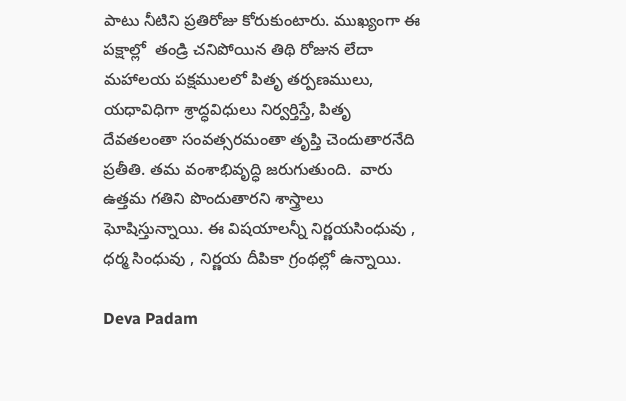పాటు నీటిని ప్రతిరోజు కోరుకుంటారు. ముఖ్యంగా ఈ పక్షాల్లో  తండ్రి చనిపోయిన తిథి రోజున లేదా మహాలయ పక్షములలో పితృ తర్పణములు, యధావిధిగా శ్రాద్ధవిధులు నిర్వర్తిస్తే, పితృ దేవతలంతా సంవత్సరమంతా తృప్తి చెందుతారనేది ప్రతీతి. తమ వంశాభివృద్ధి జరుగుతుంది.  వారు ఉత్తమ గతిని పొందుతారని శాస్త్రాలు ఘోషిస్తున్నాయి. ఈ విషయాలన్నీ నిర్ణయసింధువు , ధర్మ సింధువు , నిర్ణయ దీపికా గ్రంథల్లో ఉన్నాయి.

Deva Padam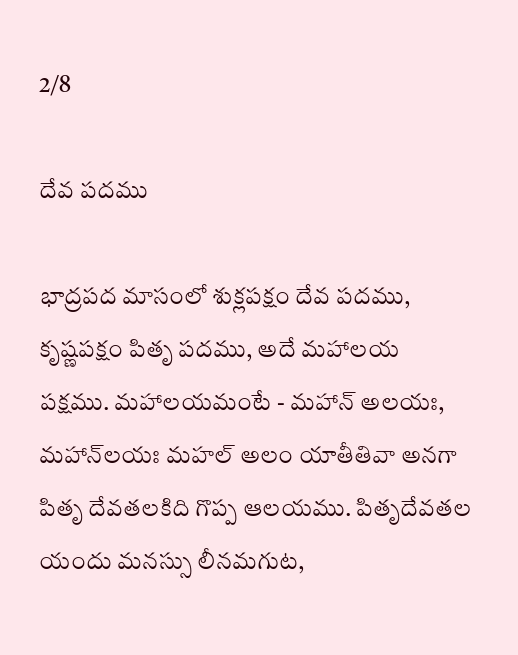2/8

దేవ పదము

భాద్రపద మాసంలో శుక్లపక్షం దేవ పదము, కృష్ణపక్షం పితృ పదము, అదే మహాలయ పక్షము. మహాలయమంటే - మహాన్ అలయః, మహాన్‌లయః మహల్ అలం యాతీతివా అనగా పితృ దేవతలకిది గొప్ప ఆలయము. పితృదేవతల యందు మనస్సు లీనమగుట,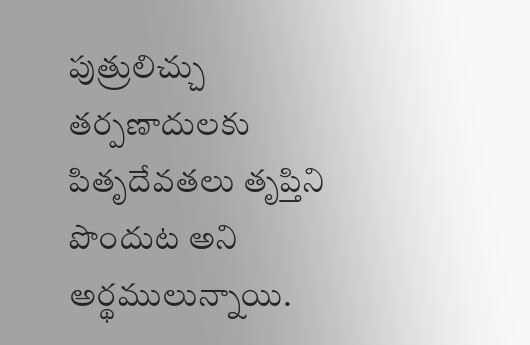పుత్రులిచ్చు తర్పణాదులకు పితృదేవతలు తృప్తిని పొందుట అని అర్థములున్నాయి.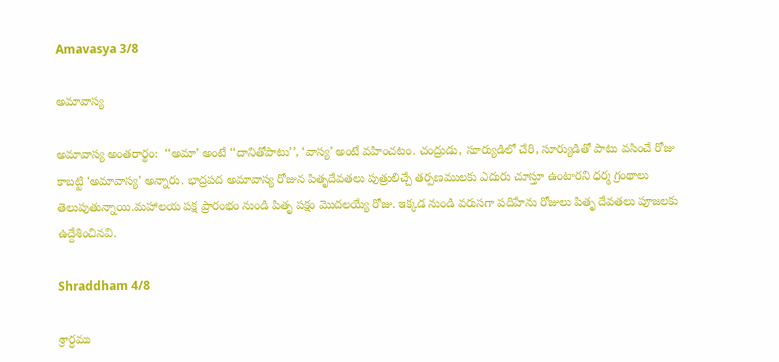Amavasya 3/8

అమావాస్య

అమావాస్య అంతరార్థం:  ‘‘అమా’ అంటే ‘‘దానితోపాటు’’, ‘వాస్య’ అంటే వహించటం. చంద్రుడు, సూర్యుడిలో చేరి, సూర్యుడితో పాటు వసించే రోజు కాబట్టి ‘అమావాస్య’ అన్నారు. భాద్రపద అమావాస్య రోజున పితృదేవతలు పుత్రులిచ్చే తర్పణములకు ఎదురు చూస్తూ ఉంటారని ధర్మ గ్రంథాలు తెలుపుతున్నాయి.మహాలయ పక్ష ప్రారంభం నుండి పితృ పక్షం మొదలయ్యే రోజు. ఇక్కడ నుండి వరుసగా పదిహేను రోజులు పితృ దేవతలు పూజలకు ఉద్దేశించినవి.

Shraddham 4/8

శ్రార్ధము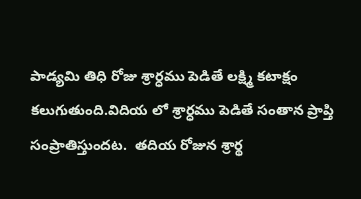పాడ్యమి తిధి రోజు శ్రార్ధము పెడితే లక్ష్మి కటాక్షం కలుగుతుంది.విదియ లో శ్రార్ధము పెడితే సంతాన ప్రాప్తి సంప్రాతిస్తుందట.  తదియ రోజున శ్రార్థ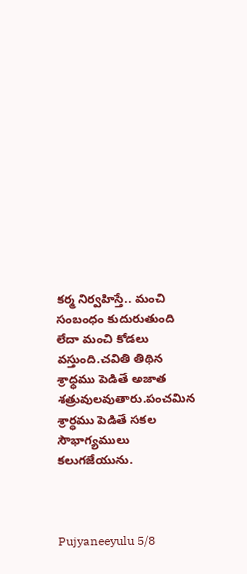కర్మ నిర్వహిస్తే.. మంచి సంబంధం కుదురుతుంది లేదా మంచి కోడలు వస్తుంది.చవితి తిథిన శ్రాధ్ధము పెడితే అజాత శత్రువులవుతారు.పంచమిన  శ్రార్ధము పెడితే సకల సౌభాగ్యములు కలుగజేయును.



Pujyaneeyulu 5/8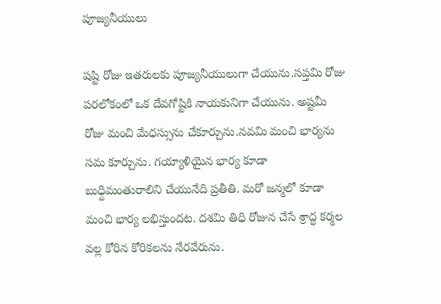పూజ్యనీయులు

షష్టి రోజు ఇతరులకు పూజ్యనీయులుగా చేయును.సప్తమి రోజు పరలోకంలో ఒక దేవగోష్టికి నాయకునిగా చేయును. అష్టమీ రోజు మంచి మేధస్సును చేకూర్చును.నవమి మంచి భార్యను సమ కూర్చును. గయ్యాళియైన భార్య కూడా బుధ్దిమంతురాలిని చేయునేది ప్రతీతి. మరో జన్మలో కూడా మంచి భార్య లభిస్తుందట. దశమి తిధి రోజున చేసే శ్రాద్ధ కర్మల వల్ల కోరిన కోరికలను నేరవేరును.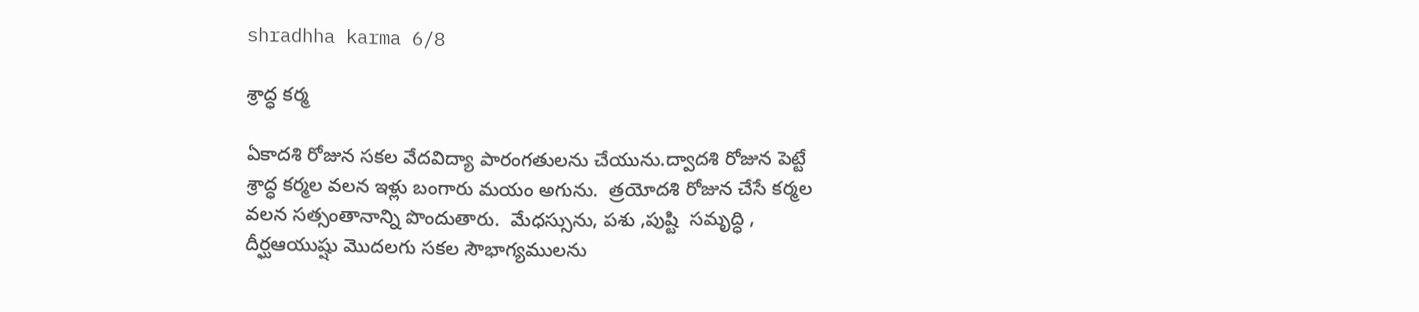shradhha karma 6/8

శ్రాద్ధ కర్మ

ఏకాదశి రోజున సకల వేదవిద్యా పారంగతులను చేయును.ద్వాదశి రోజున పెట్టే శ్రాద్ధ కర్మల వలన ఇళ్లు బంగారు మయం అగును.  త్రయోదశి రోజున చేసే కర్మల వలన సత్సంతానాన్ని పొందుతారు.  మేధస్సును, పశు ,పుష్టి  సమృద్ధి , దీర్ఘఆయుష్షు మొదలగు సకల సౌభాగ్యములను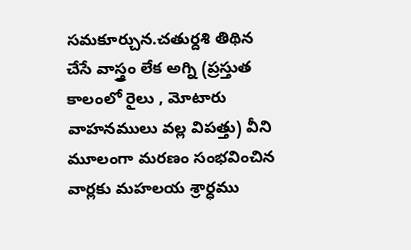సమకూర్చున.చతుర్దశి తిథిన చేసే వాస్త్రం లేక అగ్ని (ప్రస్తుత కాలంలో రైలు , మోటారు వాహనములు వల్ల విపత్తు) వీని మూలంగా మరణం సంభవించిన వార్లకు మహలయ శ్రార్ధము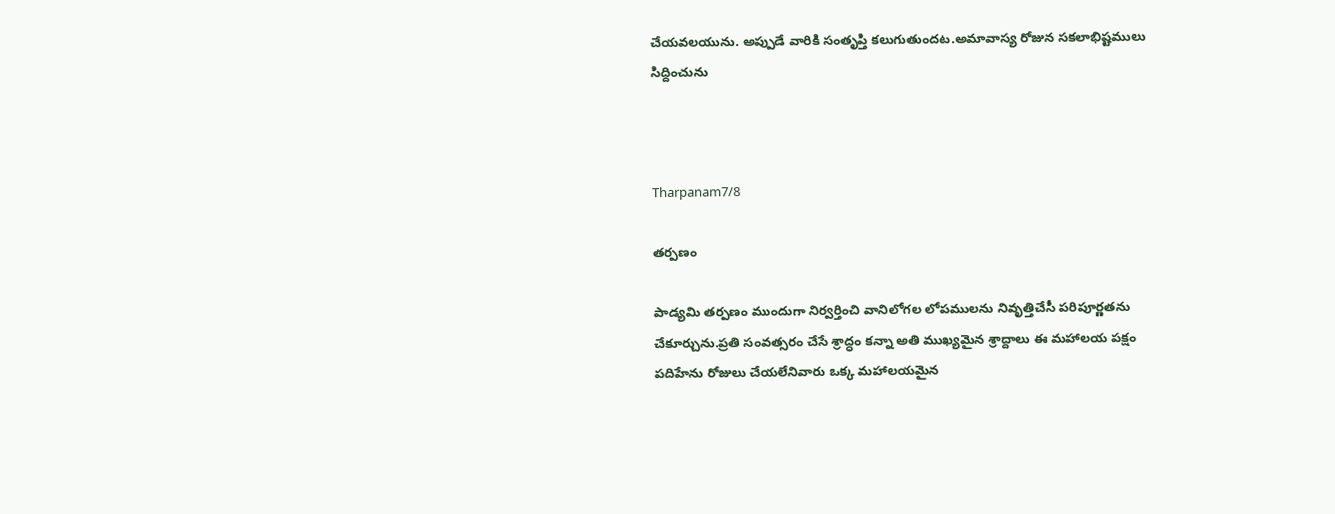చేయవలయును. అప్పుడే వారికి సంతృప్తి కలుగుతుందట.అమావాస్య రోజున సకలాభిష్టములు  సిద్దించును



Tharpanam7/8

తర్పణం

పాడ్యమి తర్పణం ముందుగా నిర్వర్తించి వానిలోగల లోపములను నివృత్తిచేసీ పరిపూర్ణతను చేకూర్చును.ప్రతి సంవత్సరం చేసే శ్రాద్ధం కన్నా అతి ముఖ్యమైన శ్రాద్దాలు ఈ మహాలయ పక్షం పదిహేను రోజులు చేయలేనివారు ఒక్క మహాలయమైన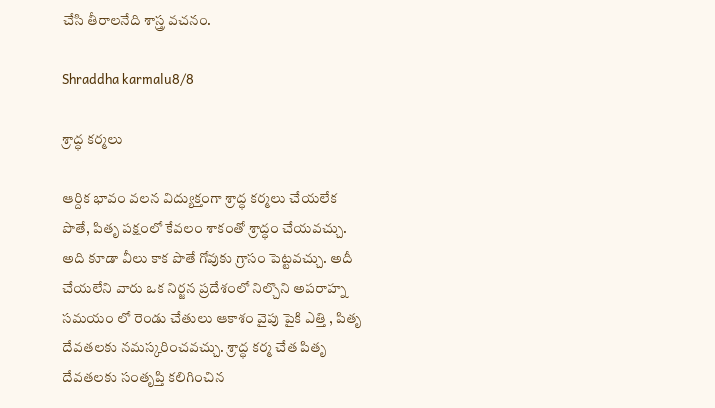చేసి తీరాలనేది శాస్త్ర వచనం.

Shraddha karmalu8/8

శ్రాద్ధ కర్మలు

ఆర్దిక భావం వలన విద్యుక్తంగా శ్రాద్ధ కర్మలు చేయలేక పొతే, పితృ పక్షంలో కేవలం శాకంతో శ్రాద్ధం చేయవచ్చు. అది కూడా వీలు కాక పొతే గోవుకు గ్రాసం పెట్టవచ్చు. అదీ చేయలేని వారు ఒక నిర్జన ప్రదేశంలో నిల్చొని అపరాహ్న సమయం లో రెండు చేతులు ఆకాశం వైపు పైకి ఎత్తి , పితృ దేవతలకు నమస్కరించవచ్చు. శ్రాద్ధ కర్మ చేత పితృ దేవతలకు సంతృప్తి కలిగించిన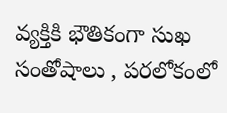వ్యక్తికి భౌతికంగా సుఖ సంతోషాలు , పరలోకంలో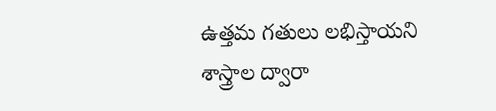ఉత్తమ గతులు లభిస్తాయని శాస్త్రాల ద్వారా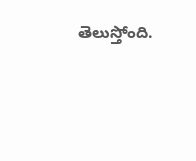తెలుస్తోంది.